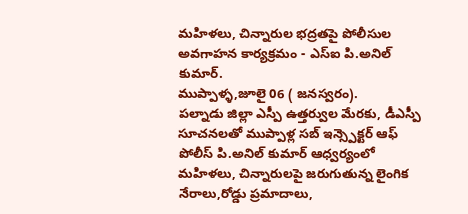మహిళలు, చిన్నారుల భద్రతపై పోలీసుల అవగాహన కార్యక్రమం - ఎస్ఐ పి.అనిల్ కుమార్.
ముప్పాళ్ళ,జూలై 06 ( జనస్వరం).
పల్నాడు జిల్లా ఎస్పీ ఉత్తర్వుల మేరకు, డీఎస్పీ సూచనలతో ముప్పాళ్ల సబ్ ఇన్స్పెక్టర్ ఆఫ్ పోలీస్ పి.అనిల్ కుమార్ ఆధ్వర్యంలో మహిళలు, చిన్నారులపై జరుగుతున్న లైంగిక నేరాలు,రోడ్డు ప్రమాదాలు,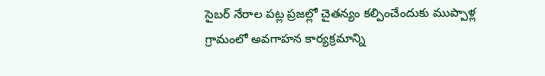సైబర్ నేరాల పట్ల ప్రజల్లో చైతన్యం కల్పించేందుకు ముప్పాళ్ల గ్రామంలో అవగాహన కార్యక్రమాన్ని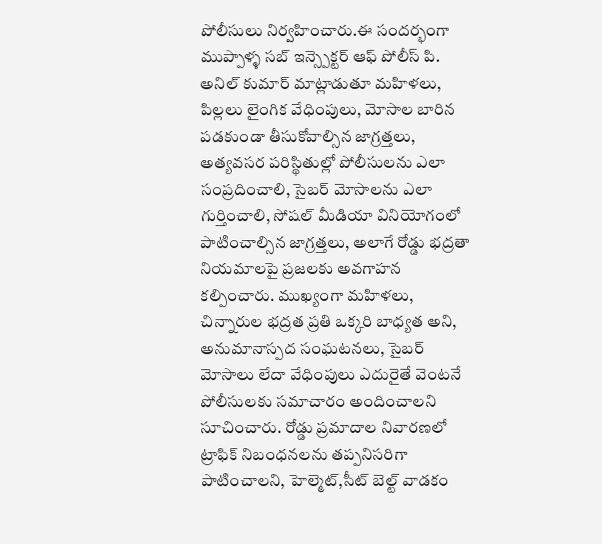పోలీసులు నిర్వహించారు.ఈ సందర్భంగా ముప్పాళ్ళ సబ్ ఇన్స్పెక్టర్ ఆఫ్ పోలీస్ పి. అనిల్ కుమార్ మాట్లాడుతూ మహిళలు, పిల్లలు లైంగిక వేధింపులు, మోసాల బారిన పడకుండా తీసుకోవాల్సిన జాగ్రత్తలు, అత్యవసర పరిస్థితుల్లో పోలీసులను ఎలా సంప్రదించాలి, సైబర్ మోసాలను ఎలా గుర్తించాలి, సోషల్ మీడియా వినియోగంలో పాటించాల్సిన జాగ్రత్తలు, అలాగే రోడ్డు భద్రతా నియమాలపై ప్రజలకు అవగాహన కల్పించారు. ముఖ్యంగా మహిళలు, చిన్నారుల భద్రత ప్రతి ఒక్కరి బాధ్యత అని, అనుమానాస్పద సంఘటనలు, సైబర్ మోసాలు లేదా వేధింపులు ఎదురైతే వెంటనే పోలీసులకు సమాచారం అందించాలని సూచించారు. రోడ్డు ప్రమాదాల నివారణలో ట్రాఫిక్ నిబంధనలను తప్పనిసరిగా పాటించాలని, హెల్మెట్,సీట్ బెల్ట్ వాడకం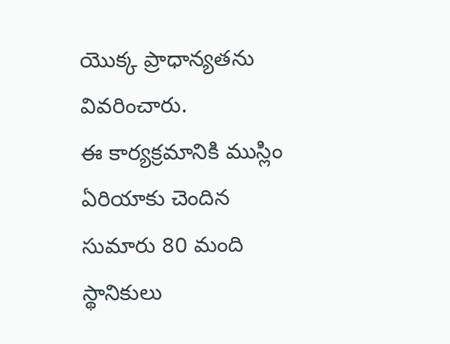యొక్క ప్రాధాన్యతను వివరించారు.
ఈ కార్యక్రమానికి ముస్లిం ఏరియాకు చెందిన సుమారు 80 మంది స్థానికులు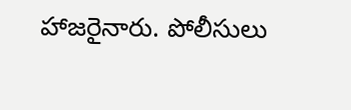హాజరైనారు. పోలీసులు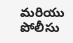మరియు పోలీసు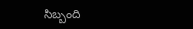సిబ్బంది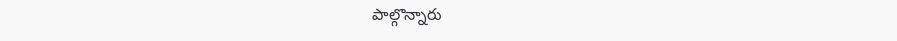పాల్గొన్నారు